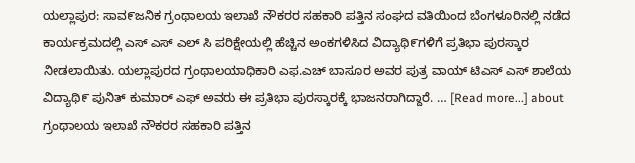ಯಲ್ಲಾಪುರ: ಸಾವ೯ಜನಿಕ ಗ್ರಂಥಾಲಯ ಇಲಾಖೆ ನೌಕರರ ಸಹಕಾರಿ ಪತ್ತಿನ ಸಂಘದ ವತಿಯಿಂದ ಬೆಂಗಳೂರಿನಲ್ಲಿ ನಡೆದ ಕಾರ್ಯಕ್ರಮದಲ್ಲಿ ಎಸ್ ಎಸ್ ಎಲ್ ಸಿ ಪರಿಕ್ಷೇಯಲ್ಲಿ ಹೆಚ್ಚಿನ ಅಂಕಗಳಿಸಿದ ವಿದ್ಯಾಥಿ೯ಗಳಿಗೆ ಪ್ರತಿಭಾ ಪುರಸ್ಕಾರ ನೀಡಲಾಯಿತು. ಯಲ್ಲಾಪುರದ ಗ್ರಂಥಾಲಯಾಧಿಕಾರಿ ಎಫ.ಎಚ್ ಬಾಸೂರ ಅವರ ಪುತ್ರ ವಾಯ್ ಟಿಎಸ್ ಎಸ್ ಶಾಲೆಯ ವಿದ್ಯಾಥಿ೯ ಪುನಿತ್ ಕುಮಾರ್ ಎಫ್ ಅವರು ಈ ಪ್ರತಿಭಾ ಪುರಸ್ಕಾರಕ್ಕೆ ಭಾಜನರಾಗಿದ್ದಾರೆ. … [Read more...] about ಗ್ರಂಥಾಲಯ ಇಲಾಖೆ ನೌಕರರ ಸಹಕಾರಿ ಪತ್ತಿನ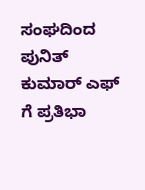ಸಂಘದಿಂದ ಪುನಿತ್ ಕುಮಾರ್ ಎಫ್ ಗೆ ಪ್ರತಿಭಾ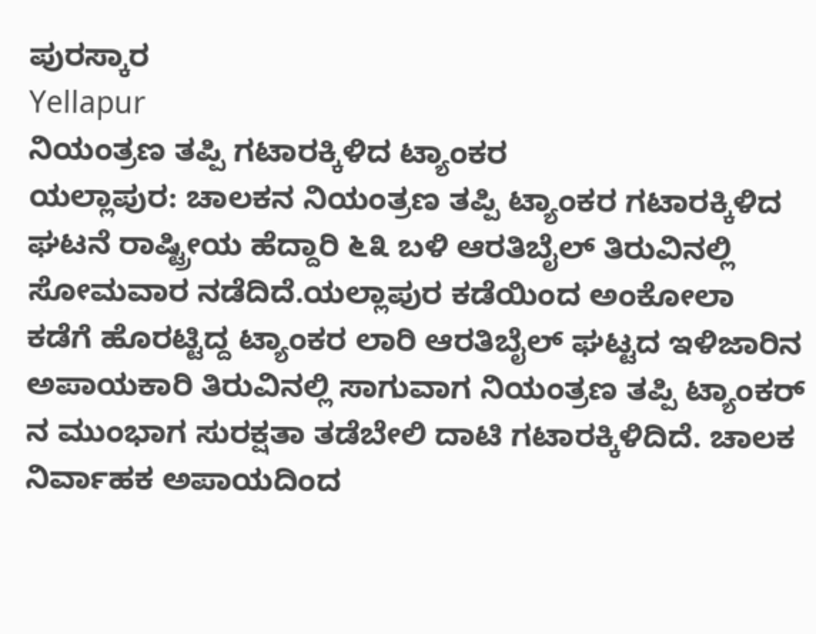ಪುರಸ್ಕಾರ
Yellapur
ನಿಯಂತ್ರಣ ತಪ್ಪಿ ಗಟಾರಕ್ಕಿಳಿದ ಟ್ಯಾಂಕರ
ಯಲ್ಲಾಪುರ: ಚಾಲಕನ ನಿಯಂತ್ರಣ ತಪ್ಪಿ ಟ್ಯಾಂಕರ ಗಟಾರಕ್ಕಿಳಿದ ಘಟನೆ ರಾಷ್ಟ್ರೀಯ ಹೆದ್ದಾರಿ ೬೩ ಬಳಿ ಆರತಿಬೈಲ್ ತಿರುವಿನಲ್ಲಿ ಸೋಮವಾರ ನಡೆದಿದೆ.ಯಲ್ಲಾಪುರ ಕಡೆಯಿಂದ ಅಂಕೋಲಾ ಕಡೆಗೆ ಹೊರಟ್ಟಿದ್ದ ಟ್ಯಾಂಕರ ಲಾರಿ ಆರತಿಬೈಲ್ ಘಟ್ಟದ ಇಳಿಜಾರಿನ ಅಪಾಯಕಾರಿ ತಿರುವಿನಲ್ಲಿ ಸಾಗುವಾಗ ನಿಯಂತ್ರಣ ತಪ್ಪಿ ಟ್ಯಾಂಕರ್ ನ ಮುಂಭಾಗ ಸುರಕ್ಷತಾ ತಡೆಬೇಲಿ ದಾಟಿ ಗಟಾರಕ್ಕಿಳಿದಿದೆ. ಚಾಲಕ ನಿರ್ವಾಹಕ ಅಪಾಯದಿಂದ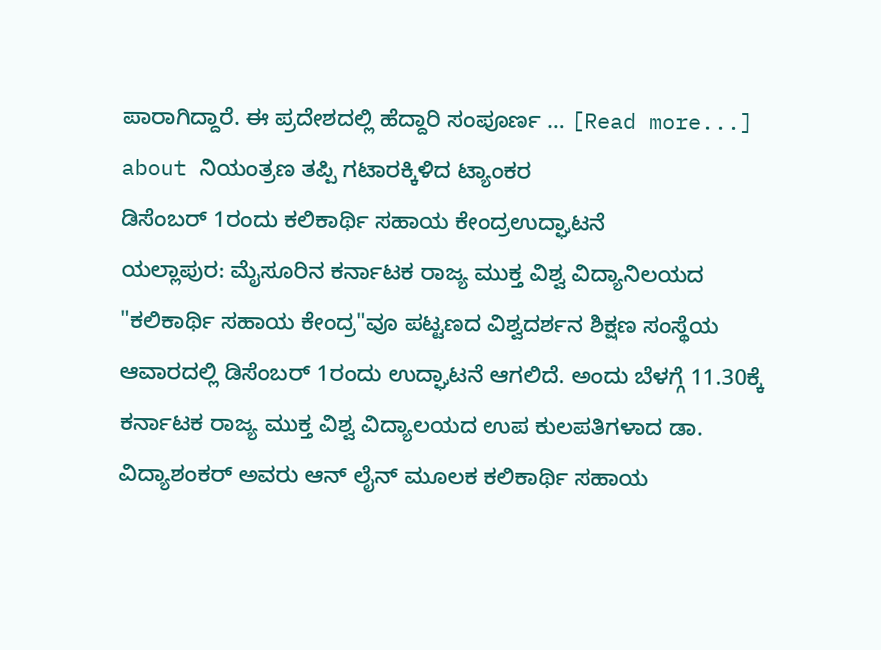ಪಾರಾಗಿದ್ದಾರೆ. ಈ ಪ್ರದೇಶದಲ್ಲಿ ಹೆದ್ದಾರಿ ಸಂಪೂರ್ಣ … [Read more...] about ನಿಯಂತ್ರಣ ತಪ್ಪಿ ಗಟಾರಕ್ಕಿಳಿದ ಟ್ಯಾಂಕರ
ಡಿಸೆಂಬರ್ 1ರಂದು ಕಲಿಕಾರ್ಥಿ ಸಹಾಯ ಕೇಂದ್ರಉದ್ಘಾಟನೆ
ಯಲ್ಲಾಪುರ: ಮೈಸೂರಿನ ಕರ್ನಾಟಕ ರಾಜ್ಯ ಮುಕ್ತ ವಿಶ್ವ ವಿದ್ಯಾನಿಲಯದ "ಕಲಿಕಾರ್ಥಿ ಸಹಾಯ ಕೇಂದ್ರ"ವೂ ಪಟ್ಟಣದ ವಿಶ್ವದರ್ಶನ ಶಿಕ್ಷಣ ಸಂಸ್ಥೆಯ ಆವಾರದಲ್ಲಿ ಡಿಸೆಂಬರ್ 1ರಂದು ಉದ್ಘಾಟನೆ ಆಗಲಿದೆ. ಅಂದು ಬೆಳಗ್ಗೆ 11.30ಕ್ಕೆ ಕರ್ನಾಟಕ ರಾಜ್ಯ ಮುಕ್ತ ವಿಶ್ವ ವಿದ್ಯಾಲಯದ ಉಪ ಕುಲಪತಿಗಳಾದ ಡಾ. ವಿದ್ಯಾಶಂಕರ್ ಅವರು ಆನ್ ಲೈನ್ ಮೂಲಕ ಕಲಿಕಾರ್ಥಿ ಸಹಾಯ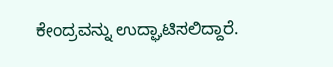ಕೇಂದ್ರವನ್ನು ಉದ್ಘಾಟಿಸಲಿದ್ದಾರೆ.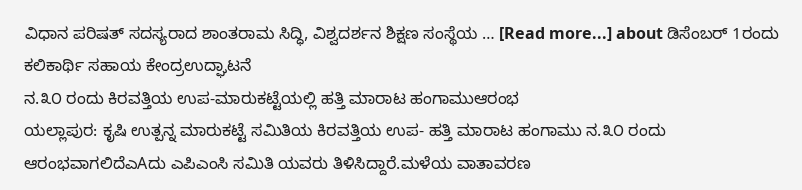ವಿಧಾನ ಪರಿಷತ್ ಸದಸ್ಯರಾದ ಶಾಂತರಾಮ ಸಿದ್ಧಿ, ವಿಶ್ವದರ್ಶನ ಶಿಕ್ಷಣ ಸಂಸ್ಥೆಯ … [Read more...] about ಡಿಸೆಂಬರ್ 1ರಂದು ಕಲಿಕಾರ್ಥಿ ಸಹಾಯ ಕೇಂದ್ರಉದ್ಘಾಟನೆ
ನ.೩೦ ರಂದು ಕಿರವತ್ತಿಯ ಉಪ-ಮಾರುಕಟ್ಟೆಯಲ್ಲಿ ಹತ್ತಿ ಮಾರಾಟ ಹಂಗಾಮುಆರಂಭ
ಯಲ್ಲಾಪುರ: ಕೃಷಿ ಉತ್ಪನ್ನ ಮಾರುಕಟ್ಟೆ ಸಮಿತಿಯ ಕಿರವತ್ತಿಯ ಉಪ- ಹತ್ತಿ ಮಾರಾಟ ಹಂಗಾಮು ನ.೩೦ ರಂದು ಆರಂಭವಾಗಲಿದೆಎAದು ಎಪಿಎಂಸಿ ಸಮಿತಿ ಯವರು ತಿಳಿಸಿದ್ದಾರೆ.ಮಳೆಯ ವಾತಾವರಣ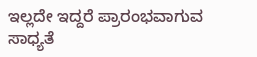ಇಲ್ಲದೇ ಇದ್ದರೆ ಪ್ರಾರಂಭವಾಗುವ ಸಾಧ್ಯತೆ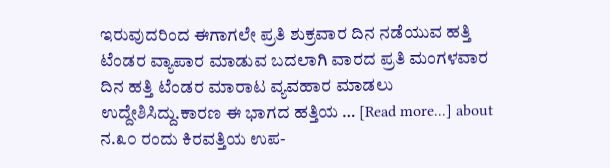ಇರುವುದರಿಂದ ಈಗಾಗಲೇ ಪ್ರತಿ ಶುಕ್ರವಾರ ದಿನ ನಡೆಯುವ ಹತ್ತಿ ಟೆಂಡರ ವ್ಯಾಪಾರ ಮಾಡುವ ಬದಲಾಗಿ ವಾರದ ಪ್ರತಿ ಮಂಗಳವಾರ ದಿನ ಹತ್ತಿ ಟೆಂಡರ ಮಾರಾಟ ವ್ಯವಹಾರ ಮಾಡಲು ಉದ್ದೇಶಿಸಿದ್ದು.ಕಾರಣ ಈ ಭಾಗದ ಹತ್ತಿಯ … [Read more...] about ನ.೩೦ ರಂದು ಕಿರವತ್ತಿಯ ಉಪ-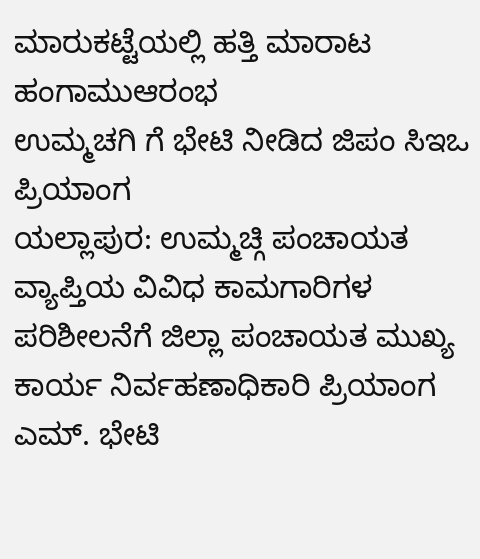ಮಾರುಕಟ್ಟೆಯಲ್ಲಿ ಹತ್ತಿ ಮಾರಾಟ ಹಂಗಾಮುಆರಂಭ
ಉಮ್ಮಚಗಿ ಗೆ ಭೇಟಿ ನೀಡಿದ ಜಿಪಂ ಸಿಇಒ ಪ್ರಿಯಾಂಗ
ಯಲ್ಲಾಪುರ: ಉಮ್ಮಚ್ಗಿ ಪಂಚಾಯತ ವ್ಯಾಪ್ತಿಯ ವಿವಿಧ ಕಾಮಗಾರಿಗಳ ಪರಿಶೀಲನೆಗೆ ಜಿಲ್ಲಾ ಪಂಚಾಯತ ಮುಖ್ಯ ಕಾರ್ಯ ನಿರ್ವಹಣಾಧಿಕಾರಿ ಪ್ರಿಯಾಂಗ ಎಮ್. ಭೇಟಿ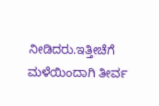ನೀಡಿದರು.ಇತ್ತೀಚೆಗೆ ಮಳೆಯಿಂದಾಗಿ ತೀರ್ವ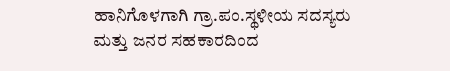ಹಾನಿಗೊಳಗಾಗಿ ಗ್ರಾ.ಪಂ.ಸ್ಥಳೀಯ ಸದಸ್ಯರು ಮತ್ತು ಜನರ ಸಹಕಾರದಿಂದ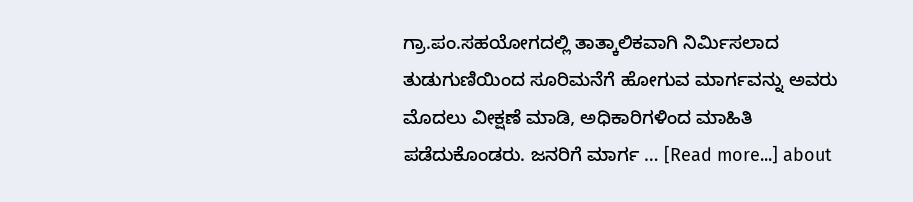ಗ್ರಾ.ಪಂ.ಸಹಯೋಗದಲ್ಲಿ ತಾತ್ಕಾಲಿಕವಾಗಿ ನಿರ್ಮಿಸಲಾದ ತುಡುಗುಣಿಯಿಂದ ಸೂರಿಮನೆಗೆ ಹೋಗುವ ಮಾರ್ಗವನ್ನು ಅವರು ಮೊದಲು ವೀಕ್ಷಣೆ ಮಾಡಿ, ಅಧಿಕಾರಿಗಳಿಂದ ಮಾಹಿತಿ ಪಡೆದುಕೊಂಡರು. ಜನರಿಗೆ ಮಾರ್ಗ … [Read more...] about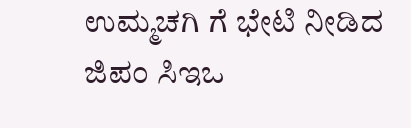ಉಮ್ಮಚಗಿ ಗೆ ಭೇಟಿ ನೀಡಿದ ಜಿಪಂ ಸಿಇಒ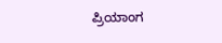ಪ್ರಿಯಾಂಗ